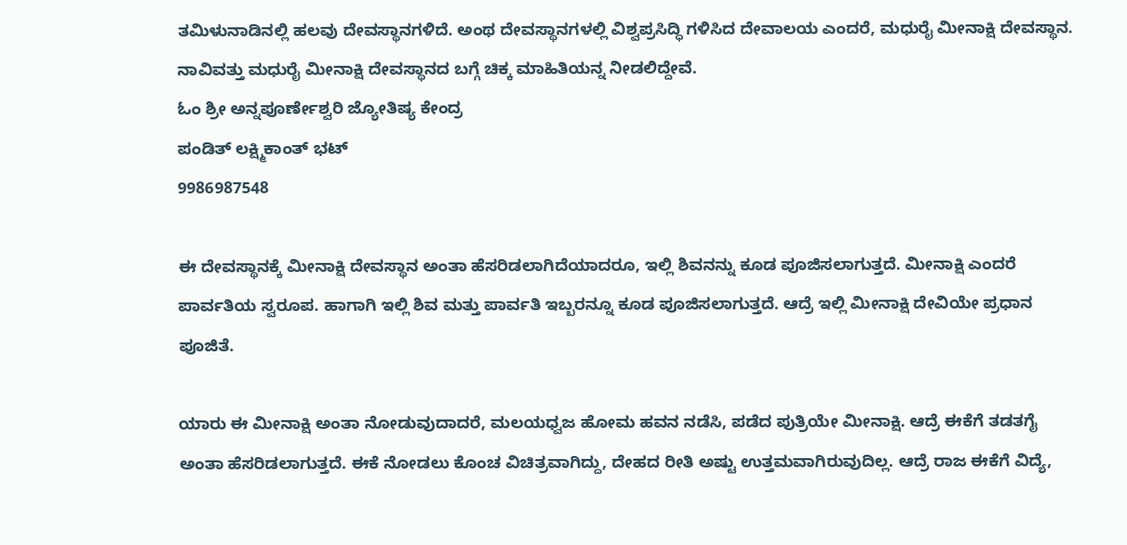ತಮಿಳುನಾಡಿನಲ್ಲಿ ಹಲವು ದೇವಸ್ಥಾನಗಳಿದೆ. ಅಂಥ ದೇವಸ್ಥಾನಗಳಲ್ಲಿ ವಿಶ್ವಪ್ರಸಿದ್ಧಿ ಗಳಿಸಿದ ದೇವಾಲಯ ಎಂದರೆ, ಮಧುರೈ ಮೀನಾಕ್ಷಿ ದೇವಸ್ಥಾನ. ನಾವಿವತ್ತು ಮಧುರೈ ಮೀನಾಕ್ಷಿ ದೇವಸ್ಥಾನದ ಬಗ್ಗೆ ಚಿಕ್ಕ ಮಾಹಿತಿಯನ್ನ ನೀಡಲಿದ್ದೇವೆ.
ಓಂ ಶ್ರೀ ಅನ್ನಪೂರ್ಣೇಶ್ವರಿ ಜ್ಯೋತಿಷ್ಯ ಕೇಂದ್ರ
ಪಂಡಿತ್ ಲಕ್ಷ್ಮಿಕಾಂತ್ ಭಟ್
9986987548

ಈ ದೇವಸ್ಥಾನಕ್ಕೆ ಮೀನಾಕ್ಷಿ ದೇವಸ್ಥಾನ ಅಂತಾ ಹೆಸರಿಡಲಾಗಿದೆಯಾದರೂ, ಇಲ್ಲಿ ಶಿವನನ್ನು ಕೂಡ ಪೂಜಿಸಲಾಗುತ್ತದೆ. ಮೀನಾಕ್ಷಿ ಎಂದರೆ ಪಾರ್ವತಿಯ ಸ್ವರೂಪ. ಹಾಗಾಗಿ ಇಲ್ಲಿ ಶಿವ ಮತ್ತು ಪಾರ್ವತಿ ಇಬ್ಬರನ್ನೂ ಕೂಡ ಪೂಜಿಸಲಾಗುತ್ತದೆ. ಆದ್ರೆ ಇಲ್ಲಿ ಮೀನಾಕ್ಷಿ ದೇವಿಯೇ ಪ್ರಧಾನ ಪೂಜಿತೆ.

ಯಾರು ಈ ಮೀನಾಕ್ಷಿ ಅಂತಾ ನೋಡುವುದಾದರೆ, ಮಲಯಧ್ವಜ ಹೋಮ ಹವನ ನಡೆಸಿ, ಪಡೆದ ಪುತ್ರಿಯೇ ಮೀನಾಕ್ಷಿ. ಆದ್ರೆ ಈಕೆಗೆ ತಡತಗೈ ಅಂತಾ ಹೆಸರಿಡಲಾಗುತ್ತದೆ. ಈಕೆ ನೋಡಲು ಕೊಂಚ ವಿಚಿತ್ರವಾಗಿದ್ದು, ದೇಹದ ರೀತಿ ಅಷ್ಟು ಉತ್ತಮವಾಗಿರುವುದಿಲ್ಲ. ಆದ್ರೆ ರಾಜ ಈಕೆಗೆ ವಿದ್ಯೆ,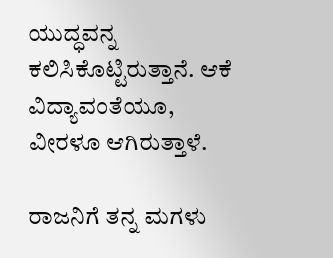ಯುದ್ಧವನ್ನ ಕಲಿಸಿಕೊಟ್ಟಿರುತ್ತಾನೆ. ಆಕೆ ವಿದ್ಯಾವಂತೆಯೂ, ವೀರಳೂ ಆಗಿರುತ್ತಾಳೆ.

ರಾಜನಿಗೆ ತನ್ನ ಮಗಳು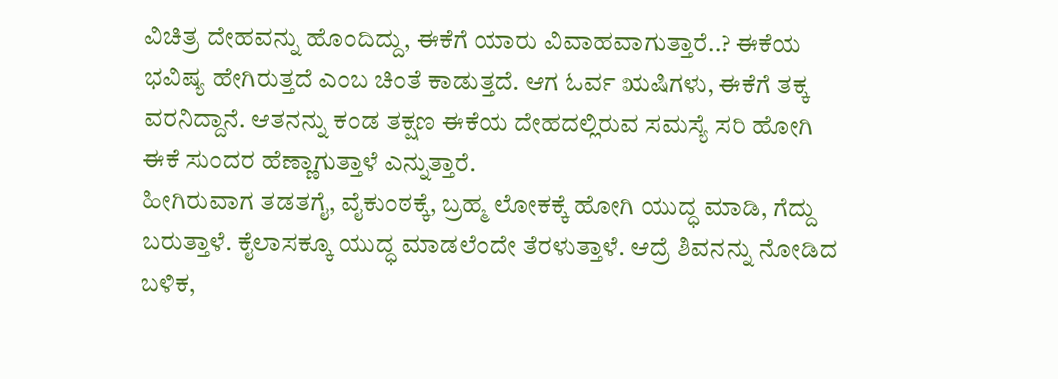ವಿಚಿತ್ರ ದೇಹವನ್ನು ಹೊಂದಿದ್ದು, ಈಕೆಗೆ ಯಾರು ವಿವಾಹವಾಗುತ್ತಾರೆ..? ಈಕೆಯ ಭವಿಷ್ಯ ಹೇಗಿರುತ್ತದೆ ಎಂಬ ಚಿಂತೆ ಕಾಡುತ್ತದೆ. ಆಗ ಓರ್ವ ಋಷಿಗಳು, ಈಕೆಗೆ ತಕ್ಕ ವರನಿದ್ದಾನೆ. ಆತನನ್ನು ಕಂಡ ತಕ್ಷಣ ಈಕೆಯ ದೇಹದಲ್ಲಿರುವ ಸಮಸ್ಯೆ ಸರಿ ಹೋಗಿ ಈಕೆ ಸುಂದರ ಹೆಣ್ಣಾಗುತ್ತಾಳೆ ಎನ್ನುತ್ತಾರೆ.
ಹೀಗಿರುವಾಗ ತಡತಗೈ, ವೈಕುಂಠಕ್ಕೆ, ಬ್ರಹ್ಮ ಲೋಕಕ್ಕೆ ಹೋಗಿ ಯುದ್ಧ ಮಾಡಿ, ಗೆದ್ದು ಬರುತ್ತಾಳೆ. ಕೈಲಾಸಕ್ಕೂ ಯುದ್ಧ ಮಾಡಲೆಂದೇ ತೆರಳುತ್ತಾಳೆ. ಆದ್ರೆ ಶಿವನನ್ನು ನೋಡಿದ ಬಳಿಕ,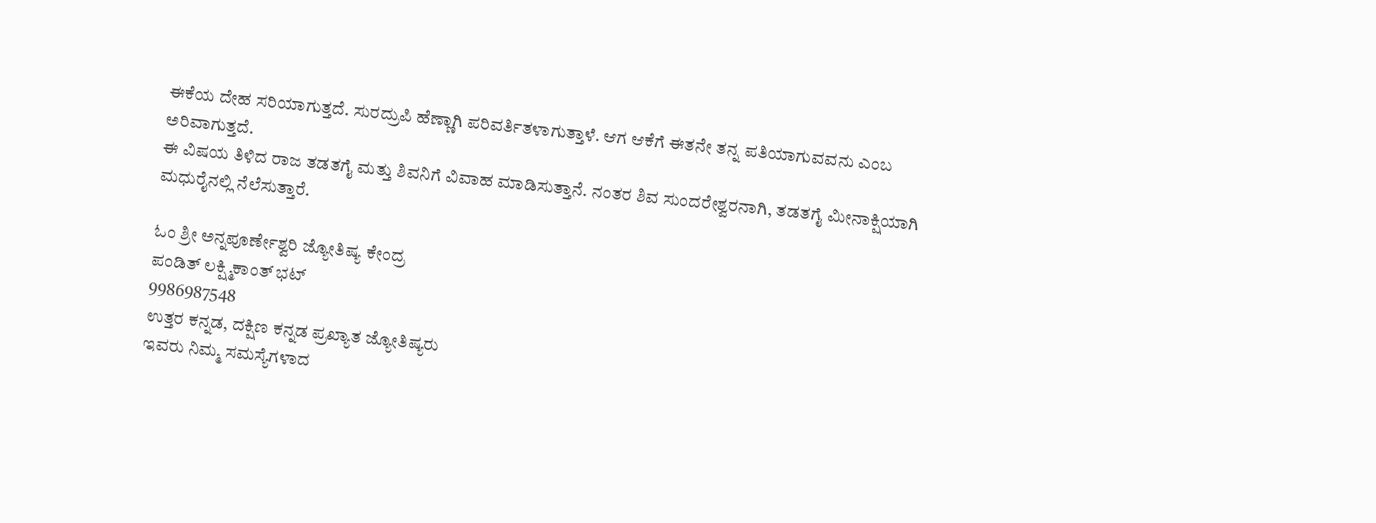ಈಕೆಯ ದೇಹ ಸರಿಯಾಗುತ್ತದೆ. ಸುರದ್ರುಪಿ ಹೆಣ್ಣಾಗಿ ಪರಿವರ್ತಿತಳಾಗುತ್ತಾಳೆ. ಆಗ ಆಕೆಗೆ ಈತನೇ ತನ್ನ ಪತಿಯಾಗುವವನು ಎಂಬ ಅರಿವಾಗುತ್ತದೆ.
ಈ ವಿಷಯ ತಿಳಿದ ರಾಜ ತಡತಗೈ ಮತ್ತು ಶಿವನಿಗೆ ವಿವಾಹ ಮಾಡಿಸುತ್ತಾನೆ. ನಂತರ ಶಿವ ಸುಂದರೇಶ್ವರನಾಗಿ, ತಡತಗೈ ಮೀನಾಕ್ಷಿಯಾಗಿ ಮಧುರೈನಲ್ಲಿ ನೆಲೆಸುತ್ತಾರೆ.

ಓಂ ಶ್ರೀ ಅನ್ನಪೂರ್ಣೇಶ್ವರಿ ಜ್ಯೋತಿಷ್ಯ ಕೇಂದ್ರ
ಪಂಡಿತ್ ಲಕ್ಷ್ಮಿಕಾಂತ್ ಭಟ್
9986987548
ಉತ್ತರ ಕನ್ನಡ, ದಕ್ಷಿಣ ಕನ್ನಡ ಪ್ರಖ್ಯಾತ ಜ್ಯೋತಿಷ್ಯರು
ಇವರು ನಿಮ್ಮ ಸಮಸ್ಯೆಗಳಾದ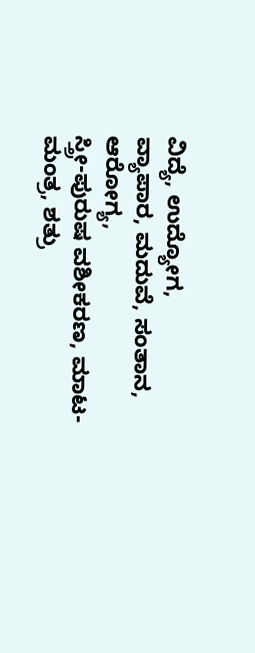ವಿದ್ಯೆ, ಉದ್ಯೋಗ,
ವ್ಯಾಪಾರ, ಮದುವೆ, ಸಂತಾನ, ಆರೋಗ್ಯ,
ಸ್ತ್ರೀ-ಪುರುಷ ವಶೀಕರಣ, ಮಾಟ-ಮಂತ್ರ, ಶತ್ರು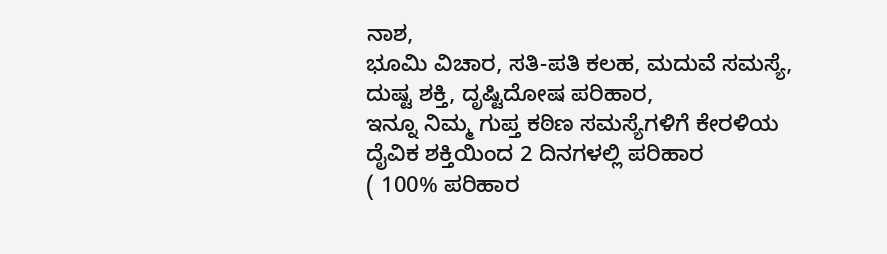ನಾಶ,
ಭೂಮಿ ವಿಚಾರ, ಸತಿ-ಪತಿ ಕಲಹ, ಮದುವೆ ಸಮಸ್ಯೆ,
ದುಷ್ಟ ಶಕ್ತಿ, ದೃಷ್ಟಿದೋಷ ಪರಿಹಾರ,
ಇನ್ನೂ ನಿಮ್ಮ ಗುಪ್ತ ಕಠಿಣ ಸಮಸ್ಯೆಗಳಿಗೆ ಕೇರಳಿಯ
ದೈವಿಕ ಶಕ್ತಿಯಿಂದ 2 ದಿನಗಳಲ್ಲಿ ಪರಿಹಾರ
( 100% ಪರಿಹಾರ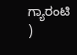ಗ್ಯಾರಂಟಿ )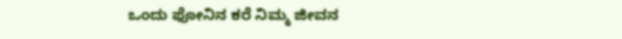ಒಂದು ಫೋನಿನ ಕರೆ ನಿಮ್ಮ ಜೀವನ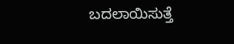ಬದಲಾಯಿಸುತ್ತೆ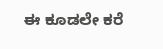ಈ ಕೂಡಲೇ ಕರೆ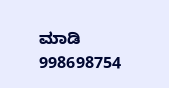ಮಾಡಿ
998698754